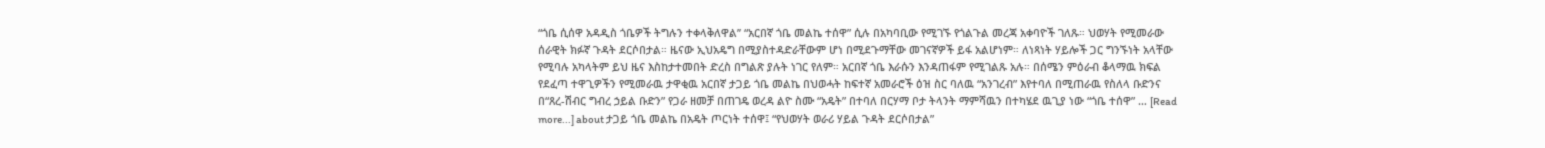“ጎቤ ሲሰዋ አዳዲስ ጎቤዎች ትግሉን ተቀላቅለዋል’’ “አርበኛ ጎቤ መልኬ ተሰዋ” ሲሉ በአካባቢው የሚገኙ የጎልጉል መረጃ አቀባዮች ገለጹ። ህወሃት የሚመራው ሰራዊት ክፉኛ ጉዳት ደርሶበታል። ዜናው ኢህአዴግ በሚያስተዳድራቸውም ሆነ በሚደጉማቸው መገናኛዎች ይፋ አልሆነም። ለነጻነት ሃይሎች ጋር ግንኙነት አላቸው የሚባሉ አካላትም ይህ ዜና እስከታተመበት ድረስ በግልጽ ያሉት ነገር የለም። አርበኛ ጎቤ እራሱን እንዳጠፋም የሚገልጹ አሉ። በሰሜን ምዕራብ ቆላማዉ ክፍል የደፈጣ ተዋጊዎችን የሚመራዉ ታዋቂዉ አርበኛ ታጋይ ጎቤ መልኬ በህወሓት ከፍተኛ አመራሮች ዕዝ ስር ባለዉ “አንገረብ” እየተባለ በሚጠራዉ የስለላ ቡድንና በ“ጸረ-ሽብር ግብረ ኃይል ቡድን” የጋራ ዘመቻ በጠገዴ ወረዳ ልዮ ስሙ “አዴት” በተባለ በርሃማ ቦታ ትላንት ማምሻዉን በተካሄደ ዉጊያ ነው “ጎቤ ተሰዋ” … [Read more...] about ታጋይ ጎቤ መልኬ በአዴት ጦርነት ተሰዋ፤ “የህወሃት ወራሪ ሃይል ጉዳት ደርሶበታል”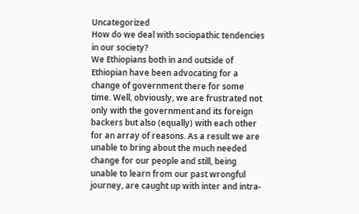Uncategorized
How do we deal with sociopathic tendencies in our society?
We Ethiopians both in and outside of Ethiopian have been advocating for a change of government there for some time. Well, obviously, we are frustrated not only with the government and its foreign backers but also (equally) with each other for an array of reasons. As a result we are unable to bring about the much needed change for our people and still, being unable to learn from our past wrongful journey, are caught up with inter and intra-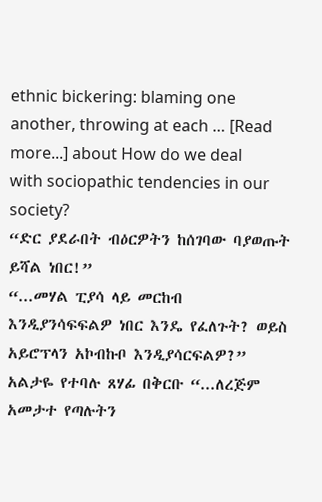ethnic bickering: blaming one another, throwing at each … [Read more...] about How do we deal with sociopathic tendencies in our society?
“ድር ያደራበት ብዕርዎትን ከሰገባው ባያወጡት ይሻል ነበር!”
“...መሃል ፒያሳ ላይ መርከብ እንዲያንሳፍፍልዎ ነበር እንዴ የፈለጉት? ወይስ አይሮፕላን አኮብኩቦ እንዲያሳርፍልዎ?” አልታዬ የተባሉ ጸሃፊ በቅርቡ “...ለረጅም አመታተ የጣሉትን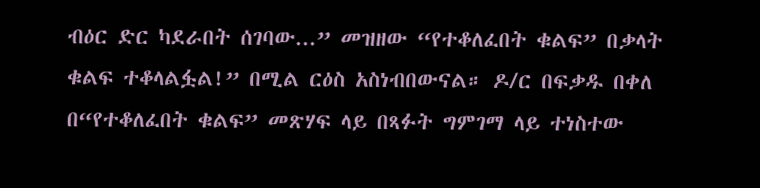ብዕር ድር ካደራበት ሰገባው...” መዝዘው “የተቆለፈበት ቁልፍ” በቃላት ቁልፍ ተቆላልፏል!” በሚል ርዕስ አስነብበውናል። ዶ/ር በፍቃዱ በቀለ በ“የተቆለፈበት ቁልፍ” መጽሃፍ ላይ በጻፉት ግምገማ ላይ ተነስተው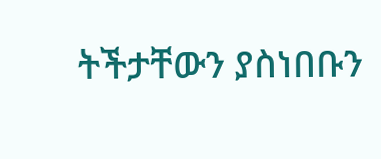ትችታቸውን ያስነበቡን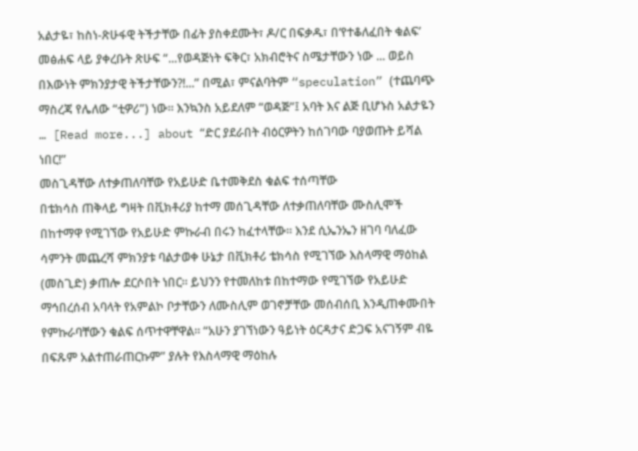አልታዬ፣ ከስነ-ጽሁፋዊ ትችታቸው በፊት ያስቀደሙት፣ ዶ/ር በፍቃዱ፣ በ‘የተቆለፈበት ቁልፍ’ መፅሐፍ ላይ ያቀረቡት ጽሁፍ “...የወዳጅነት ፍቅር፣ አክብሮትና ስሜታቸውን ነው ... ወይስ በእውነት ምክንያታዊ ትችታቸውን?!...” በሚል፣ ምናልባትም “speculation” (ተጨባጭ ማስረጃ የሌለው “ቲዎሪ”) ነው። እንኳንስ አይደለም “ወዳጅ”፤ አባት እና ልጅ ቢሆኑስ አልታዬን … [Read more...] about “ድር ያደራበት ብዕርዎትን ከሰገባው ባያወጡት ይሻል ነበር!”
መስጊዳቸው ለተቃጠለባቸው የአይሁድ ቤተመቅደስ ቁልፍ ተሰጣቸው
በቴክሳስ ጠቅላይ ግዛት በቪክቶሪያ ከተማ መሰጊዳቸው ለተቃጠለባቸው ሙስሊሞች በከተማዋ የሚገኘው የአይሁድ ምኩራብ በሩን ከፈተላቸው፡፡ እንደ ሲኤንኤን ዘገባ ባለፈው ሳምንት መጨረሻ ምክንያቱ ባልታወቀ ሁኔታ በቪክቶሪ ቴክሳስ የሚገኘው እስላማዊ ማዕከል (መስጊድ) ቃጠሎ ደርሶበት ነበር፡፡ ይህንን የተመለከቱ በከተማው የሚገኘው የአይሁድ ማኅበረሰብ አባላት የአምልኮ ቦታቸውን ለሙስሊም ወገኖቻቸው መሰብሰቢ እንዲጠቀሙበት የምኩራባቸውን ቁልፍ ሰጥተዋቸዋል፡፡ “አሁን ያገኘነውን ዓይነት ዕርዳታና ድጋፍ አናገኝም ብዬ በፍጹም አልተጠራጠርኩም” ያሉት የእስላማዊ ማዕከሉ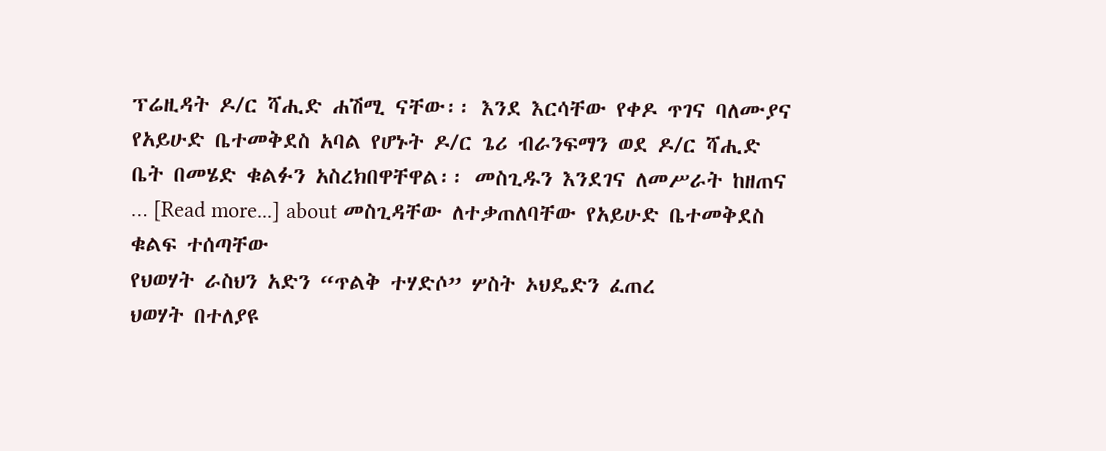ፕሬዚዳት ዶ/ር ሻሒድ ሐሽሚ ናቸው፡፡ እንደ እርሳቸው የቀዶ ጥገና ባለሙያና የአይሁድ ቤተመቅደስ አባል የሆኑት ዶ/ር ጌሪ ብራንፍማን ወደ ዶ/ር ሻሒድ ቤት በመሄድ ቁልፉን አስረክበዋቸዋል፡፡ መስጊዱን እንደገና ለመሥራት ከዘጠና … [Read more...] about መስጊዳቸው ለተቃጠለባቸው የአይሁድ ቤተመቅደስ ቁልፍ ተሰጣቸው
የህወሃት ራስህን አድን “ጥልቅ ተሃድሶ” ሦስት ኦህዴድን ፈጠረ
ህወሃት በተለያዩ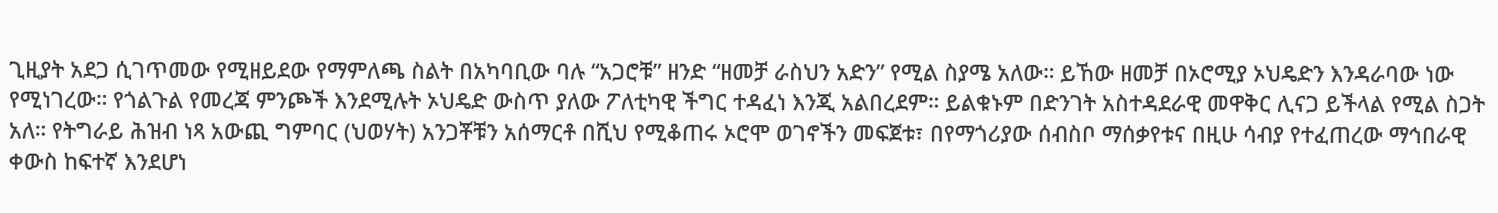ጊዚያት አደጋ ሲገጥመው የሚዘይደው የማምለጫ ስልት በአካባቢው ባሉ “አጋሮቹ” ዘንድ “ዘመቻ ራስህን አድን” የሚል ስያሜ አለው። ይኸው ዘመቻ በኦሮሚያ ኦህዴድን እንዳራባው ነው የሚነገረው። የጎልጉል የመረጃ ምንጮች እንደሚሉት ኦህዴድ ውስጥ ያለው ፖለቲካዊ ችግር ተዳፈነ እንጂ አልበረደም። ይልቁኑም በድንገት አስተዳደራዊ መዋቅር ሊናጋ ይችላል የሚል ስጋት አለ። የትግራይ ሕዝብ ነጻ አውጪ ግምባር (ህወሃት) አንጋቾቹን አሰማርቶ በሺህ የሚቆጠሩ ኦሮሞ ወገኖችን መፍጀቱ፣ በየማጎሪያው ሰብስቦ ማሰቃየቱና በዚሁ ሳብያ የተፈጠረው ማኅበራዊ ቀውስ ከፍተኛ እንደሆነ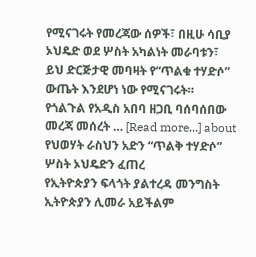የሚናገሩት የመረጃው ሰዎች፣ በዚሁ ሳቢያ ኦህዴድ ወደ ሦስት አካልነት መራባቱን፣ ይህ ድርጅታዊ መባዛት የ“ጥልቁ ተሃድሶ” ውጤት እንደሆነ ነው የሚናገሩት። የጎልጉል የአዲስ አበባ ዘጋቢ ባሰባሰበው መረጃ መሰረት … [Read more...] about የህወሃት ራስህን አድን “ጥልቅ ተሃድሶ” ሦስት ኦህዴድን ፈጠረ
የኢትዮጵያን ፍላጎት ያልተረዳ መንግስት ኢትዮጵያን ሊመራ አይችልም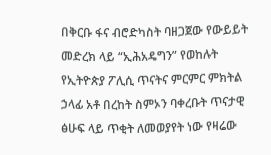በቅርቡ ፋና ብሮድካስት ባዘጋጀው የውይይት መድረክ ላይ “ኢሕአዴግን” የወከሉት የኢትዮጵያ ፖሊሲ ጥናትና ምርምር ምክትል ኃላፊ አቶ በረከት ስምኦን ባቀረቡት ጥናታዊ ፅሁፍ ላይ ጥቂት ለመወያየት ነው የዛሬው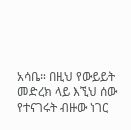አሳቤ። በዚህ የውይይት መድረክ ላይ እኚህ ሰው የተናገሩት ብዙው ነገር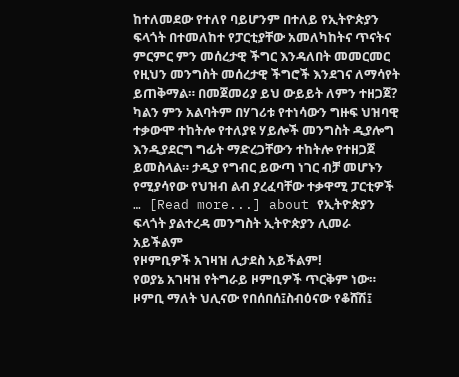ከተለመደው የተለየ ባይሆንም በተለይ የኢትዮጵያን ፍላጎት በተመለከተ የፓርቲያቸው አመለካከትና ጥናትና ምርምር ምን መሰረታዊ ችግር እንዳለበት መመርመር የዚህን መንግስት መሰረታዊ ችግሮች እንደገና ለማሳየት ይጠቅማል። በመጀመሪያ ይህ ውይይት ለምን ተዘጋጀ? ካልን ምን አልባትም በሃገሪቱ የተነሳውን ግዙፍ ህዝባዊ ተቃውሞ ተከትሎ የተለያዩ ሃይሎች መንግስት ዲያሎግ እንዲያደርግ ግፊት ማድረጋቸውን ተከትሎ የተዘጋጀ ይመስላል። ታዲያ የግብር ይውጣ ነገር ብቻ መሆኑን የሚያሳየው የህዝብ ልብ ያረፈባቸው ተቃዋሚ ፓርቲዎች … [Read more...] about የኢትዮጵያን ፍላጎት ያልተረዳ መንግስት ኢትዮጵያን ሊመራ አይችልም
የዞምቢዎች አገዛዝ ሊታደስ አይችልም!
የወያኔ አገዛዝ የትግራይ ዞምቢዎች ጥርቅም ነው። ዞምቢ ማለት ህሊናው የበሰበሰ፤ስብዕናው የቆሸሽ፤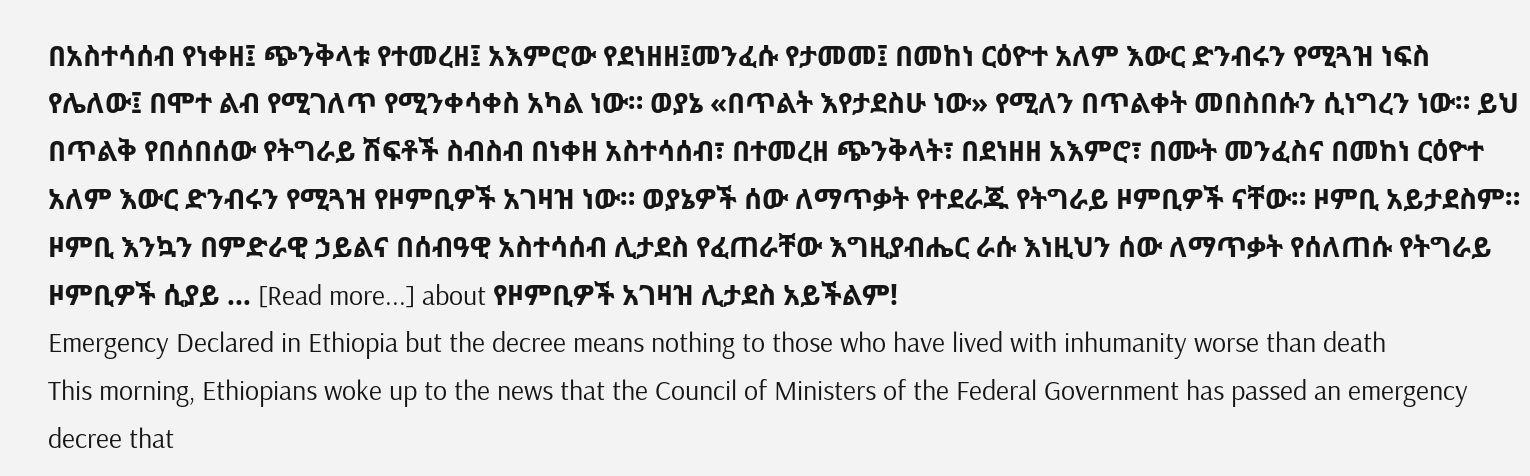በአስተሳሰብ የነቀዘ፤ ጭንቅላቱ የተመረዘ፤ አእምሮው የደነዘዘ፤መንፈሱ የታመመ፤ በመከነ ርዕዮተ አለም እውር ድንብሩን የሚጓዝ ነፍስ የሌለው፤ በሞተ ልብ የሚገለጥ የሚንቀሳቀስ አካል ነው። ወያኔ «በጥልት እየታደስሁ ነው» የሚለን በጥልቀት መበስበሱን ሲነግረን ነው። ይህ በጥልቅ የበሰበሰው የትግራይ ሽፍቶች ስብስብ በነቀዘ አስተሳሰብ፣ በተመረዘ ጭንቅላት፣ በደነዘዘ አእምሮ፣ በሙት መንፈስና በመከነ ርዕዮተ አለም እውር ድንብሩን የሚጓዝ የዞምቢዎች አገዛዝ ነው። ወያኔዎች ሰው ለማጥቃት የተደራጁ የትግራይ ዞምቢዎች ናቸው። ዞምቢ አይታደስም። ዞምቢ እንኳን በምድራዊ ኃይልና በሰብዓዊ አስተሳሰብ ሊታደስ የፈጠራቸው እግዚያብሔር ራሱ እነዚህን ሰው ለማጥቃት የሰለጠሱ የትግራይ ዞምቢዎች ሲያይ … [Read more...] about የዞምቢዎች አገዛዝ ሊታደስ አይችልም!
Emergency Declared in Ethiopia but the decree means nothing to those who have lived with inhumanity worse than death
This morning, Ethiopians woke up to the news that the Council of Ministers of the Federal Government has passed an emergency decree that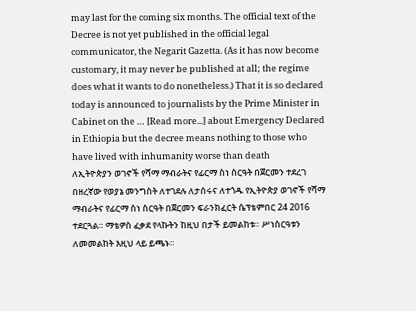may last for the coming six months. The official text of the Decree is not yet published in the official legal communicator, the Negarit Gazetta. (As it has now become customary, it may never be published at all; the regime does what it wants to do nonetheless.) That it is so declared today is announced to journalists by the Prime Minister in Cabinet on the … [Read more...] about Emergency Declared in Ethiopia but the decree means nothing to those who have lived with inhumanity worse than death
ለኢትዮጵያን ወገኖች የሻማ ማብራትና የፊርማ ስነ ስርዓት በጀርመን ተደረገ
በዘረኛው የወያኔ መንግስት ለተገደሉ ለታሰሩና ለተጎዱ የኢትዮጵያ ወገኖች የሻማ ማብራትና የፊርማ ስነ ስርዓት በጀርመን ፍራንክፈርት ሴፕቴምበር 24 2016 ተደርጓል። ማቴዎስ ፈቃደ የላኩትን ከዚህ በታች ይመልከቱ። ሥነስርዓቱን ለመመልከት እዚህ ላይ ይጫኑ።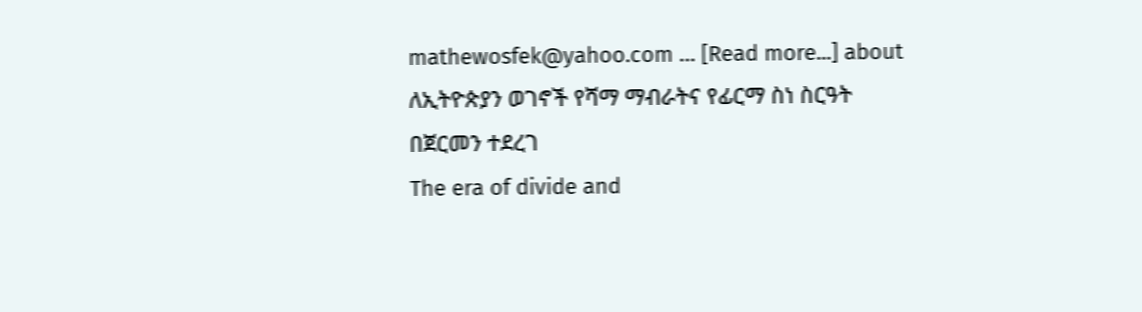mathewosfek@yahoo.com … [Read more...] about ለኢትዮጵያን ወገኖች የሻማ ማብራትና የፊርማ ስነ ስርዓት በጀርመን ተደረገ
The era of divide and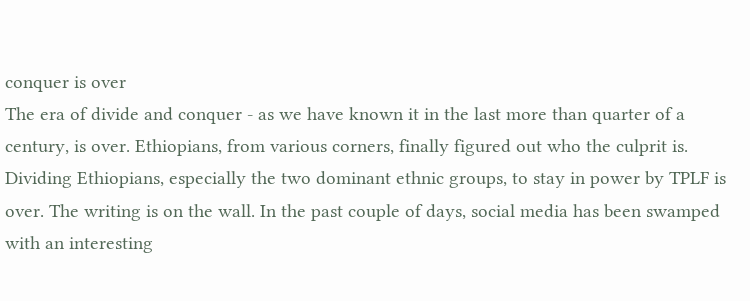conquer is over
The era of divide and conquer - as we have known it in the last more than quarter of a century, is over. Ethiopians, from various corners, finally figured out who the culprit is. Dividing Ethiopians, especially the two dominant ethnic groups, to stay in power by TPLF is over. The writing is on the wall. In the past couple of days, social media has been swamped with an interesting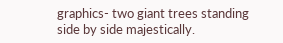graphics- two giant trees standing side by side majestically.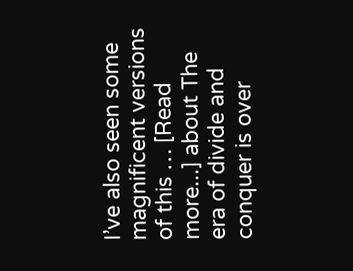I’ve also seen some magnificent versions of this … [Read more...] about The era of divide and conquer is over